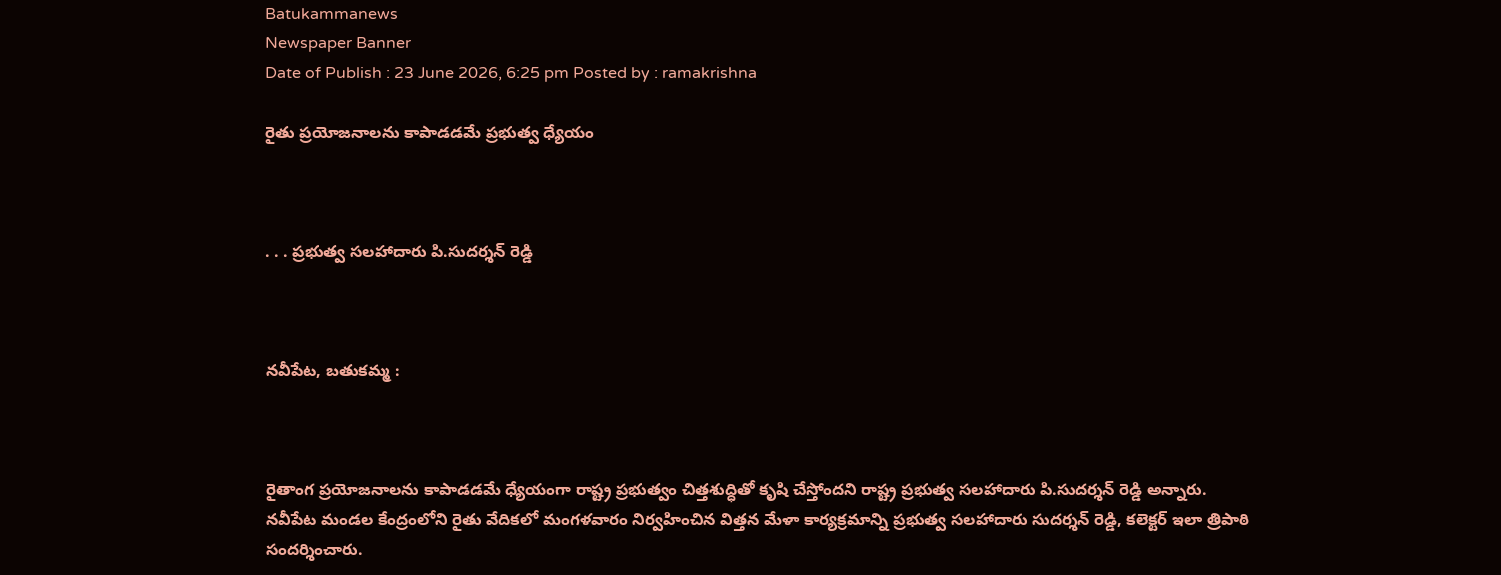Batukammanews
Newspaper Banner
Date of Publish : 23 June 2026, 6:25 pm Posted by : ramakrishna

రైతు ప్రయోజనాలను కాపాడడమే ప్రభుత్వ ధ్యేయం



. . . ప్రభుత్వ సలహాదారు పి.సుదర్శన్ రెడ్డి



నవీపేట, బతుకమ్మ :



రైతాంగ ప్రయోజనాలను కాపాడడమే ధ్యేయంగా రాష్ట్ర ప్రభుత్వం చిత్తశుద్ధితో కృషి చేస్తోందని రాష్ట్ర ప్రభుత్వ సలహాదారు పి.సుదర్శన్ రెడ్డి అన్నారు. నవీపేట మండల కేంద్రంలోని రైతు వేదికలో మంగళవారం నిర్వహించిన విత్తన మేళా కార్యక్రమాన్ని ప్రభుత్వ సలహాదారు సుదర్శన్ రెడ్డి, కలెక్టర్ ఇలా త్రిపాఠి సందర్శించారు.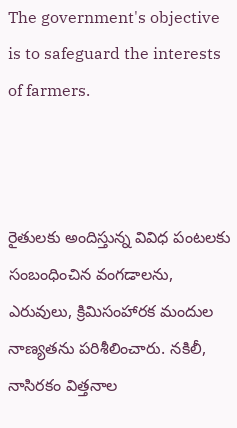The government's objective is to safeguard the interests of farmers.



రైతులకు అందిస్తున్న వివిధ పంటలకు సంబంధించిన వంగడాలను, ఎరువులు, క్రిమిసంహారక మందుల నాణ్యతను పరిశీలించారు. నకిలీ, నాసిరకం విత్తనాల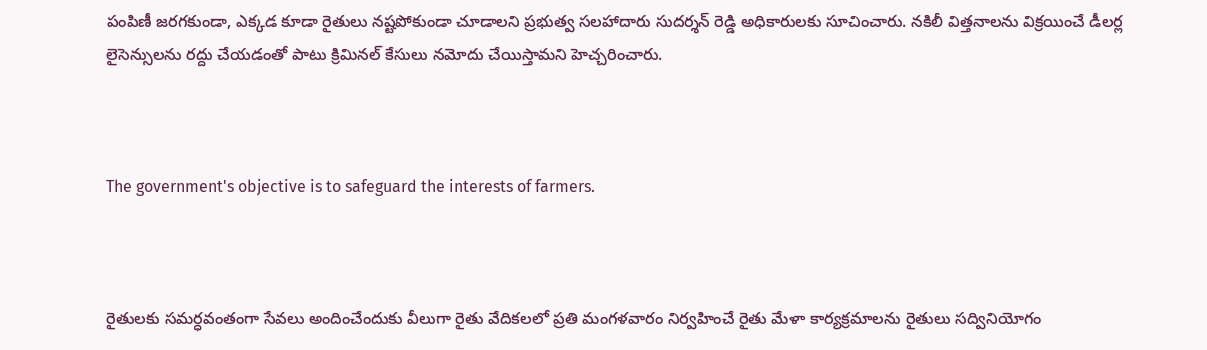పంపిణీ జరగకుండా, ఎక్కడ కూడా రైతులు నష్టపోకుండా చూడాలని ప్రభుత్వ సలహాదారు సుదర్శన్ రెడ్డి అధికారులకు సూచించారు. నకిలీ విత్తనాలను విక్రయించే డీలర్ల లైసెన్సులను రద్దు చేయడంతో పాటు క్రిమినల్ కేసులు నమోదు చేయిస్తామని హెచ్చరించారు.



The government's objective is to safeguard the interests of farmers.



రైతులకు సమర్ధవంతంగా సేవలు అందించేందుకు వీలుగా రైతు వేదికలలో ప్రతి మంగళవారం నిర్వహించే రైతు మేళా కార్యక్రమాలను రైతులు సద్వినియోగం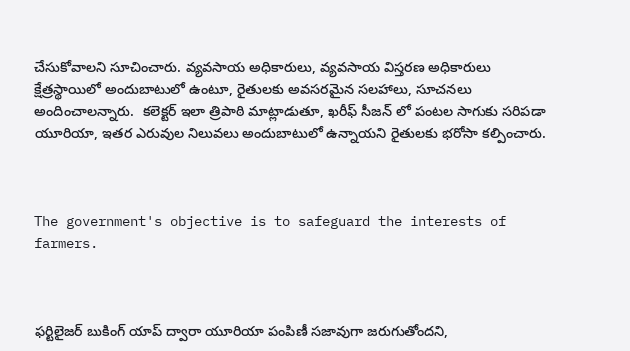చేసుకోవాలని సూచించారు. వ్యవసాయ అధికారులు, వ్యవసాయ విస్తరణ అధికారులు క్షేత్రస్థాయిలో అందుబాటులో ఉంటూ, రైతులకు అవసరమైన సలహాలు, సూచనలు అందించాలన్నారు.  కలెక్టర్ ఇలా త్రిపాఠి మాట్లాడుతూ, ఖరీఫ్ సీజన్ లో పంటల సాగుకు సరిపడా యూరియా, ఇతర ఎరువుల నిలువలు అందుబాటులో ఉన్నాయని రైతులకు భరోసా కల్పించారు.



The government's objective is to safeguard the interests of farmers.



ఫర్టిలైజర్ బుకింగ్ యాప్ ద్వారా యూరియా పంపిణీ సజావుగా జరుగుతోందని,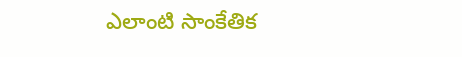ఎలాంటి సాంకేతిక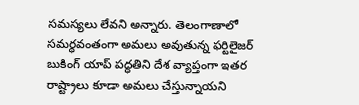సమస్యలు లేవని అన్నారు. తెలంగాణాలో సమర్ధవంతంగా అమలు అవుతున్న ఫర్టిలైజర్ బుకింగ్ యాప్ పద్ధతిని దేశ వ్యాప్తంగా ఇతర రాష్ట్రాలు కూడా అమలు చేస్తున్నాయని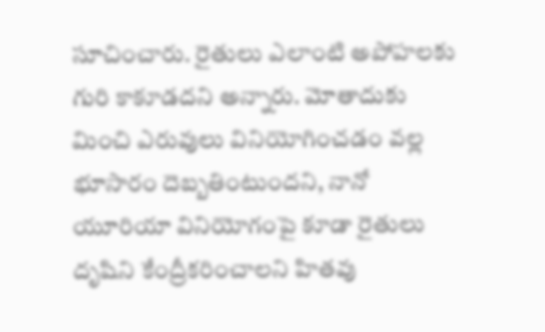సూచించారు. రైతులు ఎలాంటి అపోహలకు గురి కాకూడదని అన్నారు. మోతాదుకు మించి ఎరువులు వినియోగించడం వల్ల భూసారం దెబ్బతింటుందని, నానో యూరియా వినియోగంపై కూడా రైతులు దృషిని కేంద్రీకరించాలని హితవు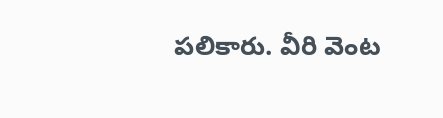పలికారు. వీరి వెంట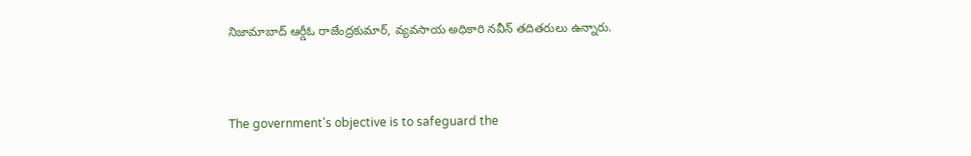నిజామాబాద్ ఆర్డీఓ రాజేంద్రకుమార్, వ్యవసాయ అధికారి నవీన్ తదితరులు ఉన్నారు.



The government's objective is to safeguard the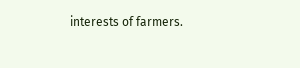interests of farmers.